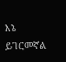እኔ ይገርመኛል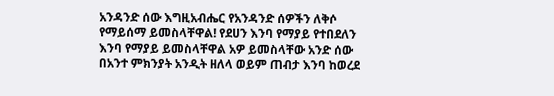አንዳንድ ሰው እግዚአብሔር የአንዳንድ ሰዎችን ለቅሶ የማይሰማ ይመስላቸዋል! የደሀን እንባ የማያይ የተበደለን እንባ የማያይ ይመስላቸዋል አዎ ይመስላቸው አንድ ሰው በአንተ ምክንያት አንዲት ዘለላ ወይም ጠብታ እንባ ከወረደ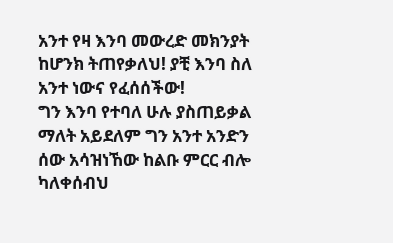አንተ የዛ እንባ መውረድ መክንያት ከሆንክ ትጠየቃለህ! ያቺ እንባ ስለ አንተ ነውና የፈሰሰችው!
ግን እንባ የተባለ ሁሉ ያስጠይቃል ማለት አይደለም ግን አንተ አንድን ሰው አሳዝነኸው ከልቡ ምርር ብሎ ካለቀሰብህ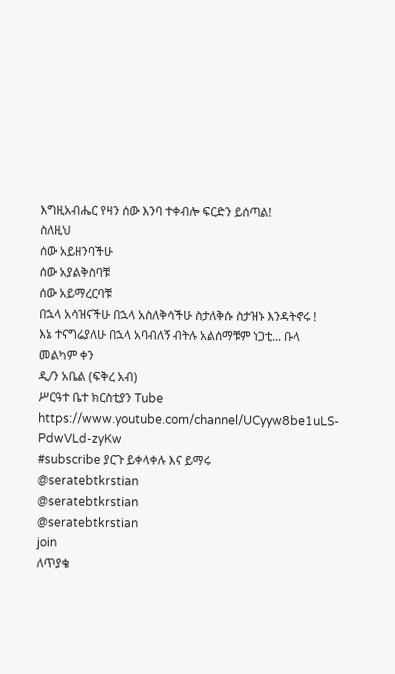እግዚአብሔር የዛን ሰው እንባ ተቀብሎ ፍርድን ይሰጣል!
ስለዚህ
ሰው አይዘንባችሁ
ሰው አያልቅስባቹ
ሰው አይማረርባቹ
በኋላ አሳዝናችሁ በኋላ አስለቅሳችሁ ስታለቅሱ ስታዝኑ እንዳትኖሩ !
እኔ ተናግሬያለሁ በኋላ አባብለኝ ብትሉ አልሰማቹም ነጋቲ... ቡላ
መልካም ቀን
ዲ/ን አቤል (ፍቅረ አብ)
ሥርዓተ ቤተ ክርስቲያን Tube
https://www.youtube.com/channel/UCyyw8be1uLS-PdwVLd-zyKw
#subscribe ያርጉ ይቀላቀሉ እና ይማሩ
@seratebtkrstian
@seratebtkrstian
@seratebtkrstian
join
ለጥያቄ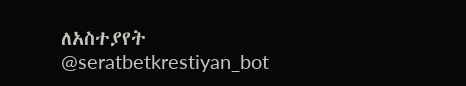ለአስተያየት
@seratbetkrestiyan_bot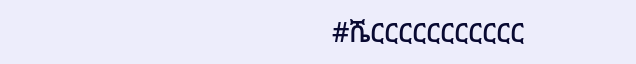#ሼርርርርርርርርርርር